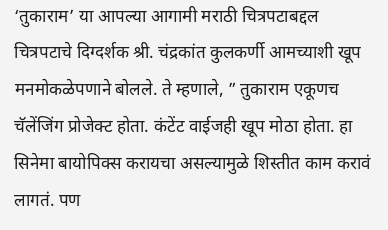‘तुकाराम’ या आपल्या आगामी मराठी चित्रपटाबद्दल चित्रपटाचे दिग्दर्शक श्री. चंद्रकांत कुलकर्णी आमच्याशी खूप मनमोकळेपणाने बोलले. ते म्हणाले, ” तुकाराम एकूणच चॅलेंजिंग प्रोजेक्ट होता. कंटेंट वाईजही खूप मोठा होता. हा सिनेमा बायोपिक्स करायचा असल्यामुळे शिस्तीत काम करावं लागतं. पण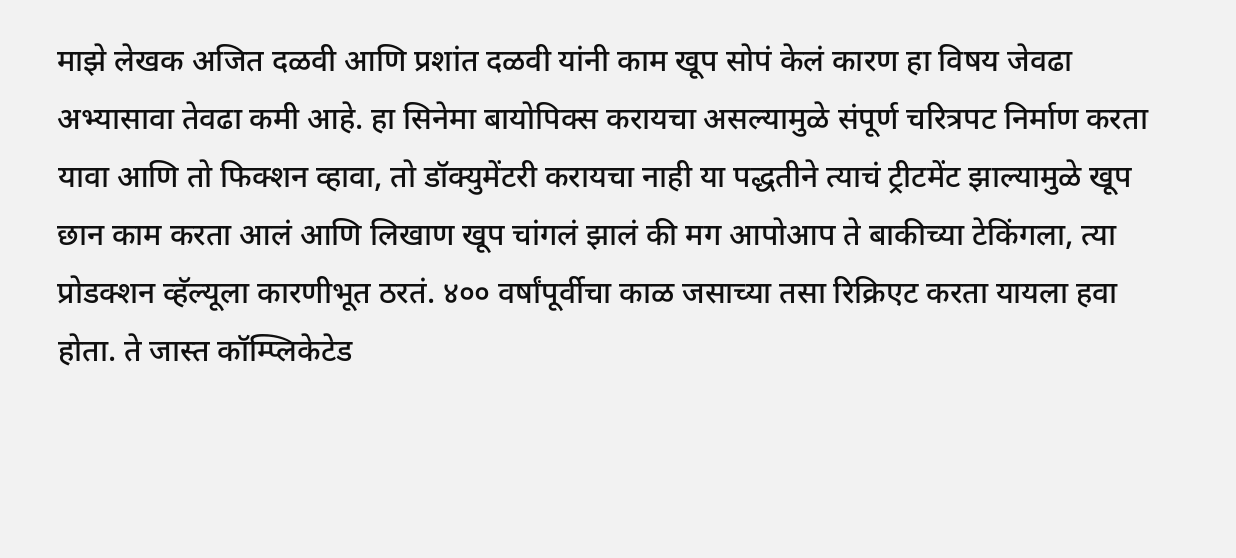माझे लेखक अजित दळवी आणि प्रशांत दळवी यांनी काम खूप सोपं केलं कारण हा विषय जेवढा अभ्यासावा तेवढा कमी आहे. हा सिनेमा बायोपिक्स करायचा असल्यामुळे संपूर्ण चरित्रपट निर्माण करता यावा आणि तो फिक्शन व्हावा, तो डॉक्युमेंटरी करायचा नाही या पद्धतीने त्याचं ट्रीटमेंट झाल्यामुळे खूप छान काम करता आलं आणि लिखाण खूप चांगलं झालं की मग आपोआप ते बाकीच्या टेकिंगला, त्या प्रोडक्शन व्हॅल्यूला कारणीभूत ठरतं. ४०० वर्षांपूर्वीचा काळ जसाच्या तसा रिक्रिएट करता यायला हवा होता. ते जास्त कॉम्प्लिकेटेड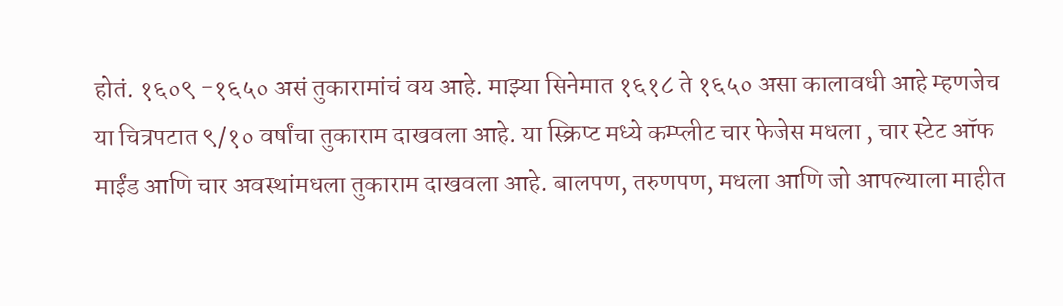होतं. १६०९ -१६५० असं तुकारामांचं वय आहे. माझ्या सिनेमात १६१८ ते १६५० असा कालावधी आहे म्हणजेच या चित्रपटात ९/१० वर्षांचा तुकाराम दाखवला आहे. या स्क्रिप्ट मध्ये कम्प्लीट चार फेजेस मधला , चार स्टेट ऑफ माईंड आणि चार अवस्थांमधला तुकाराम दाखवला आहे. बालपण, तरुणपण, मधला आणि जो आपल्याला माहीत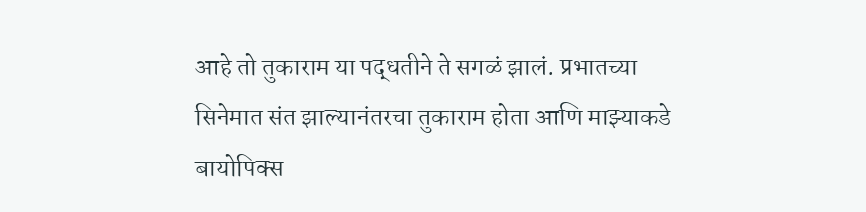आहे तो तुकाराम या पद्धतीने ते सगळं झालं. प्रभातच्या सिनेमात संत झाल्यानंतरचा तुकाराम होता आणि माझ्याकडे बायोपिक्स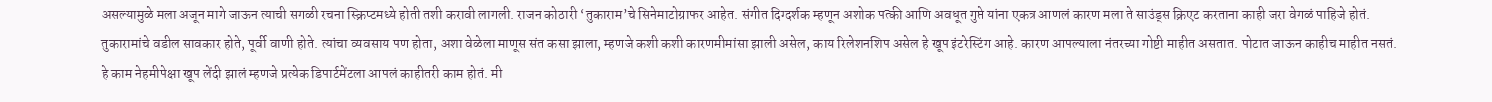असल्यामुळे मला अजून मागे जाऊन त्याची सगळी रचना स्क्रिप्टमध्ये होती तशी करावी लागली. राजन कोठारी ‘तुकाराम’चे सिनेमाटोग्राफर आहेत. संगीत दिग्दर्शक म्हणून अशोक पत्की आणि अवधूत गुप्ते यांना एकत्र आणलं कारण मला ते साउंड्स क्रिएट करताना काही जरा वेगळं पाहिजे होतं.
तुकारामांचे वडील सावकार होते, पूर्वी वाणी होते. त्यांचा व्यवसाय पण होता, अशा वेळेला माणूस संत कसा झाला, म्हणजे कशी कशी कारणमीमांसा झाली असेल, काय रिलेशनशिप असेल हे खूप इंटरेस्टिंग आहे. कारण आपल्याला नंतरच्या गोष्टी माहीत असतात. पोटात जाऊन काहीच माहीत नसतं. हे काम नेहमीपेक्षा खूप लेंदी झालं म्हणजे प्रत्येक डिपार्टमेंटला आपलं काहीतरी काम होतं. मी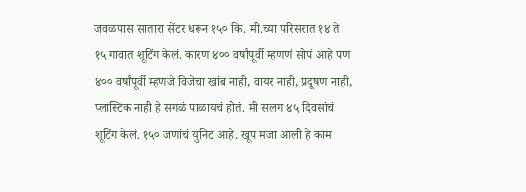जवळपास सातारा सेंटर धरून १५० कि. मी.च्या परिसरात १४ ते १५ गावात शूटिंग केलं. कारण ४०० वर्षांपूर्वी म्हणणं सोपं आहे पण ४०० वर्षांपूर्वी म्हणजे विजेचा खांब नाही, वायर नाही, प्रदूषण नाही, प्लास्टिक नाही हे सगळं पाळायचं होतं. मी सलग ४५ दिवसांचं शूटिंग केलं. १५० जणांचं युनिट आहे. खूप मजा आली हे काम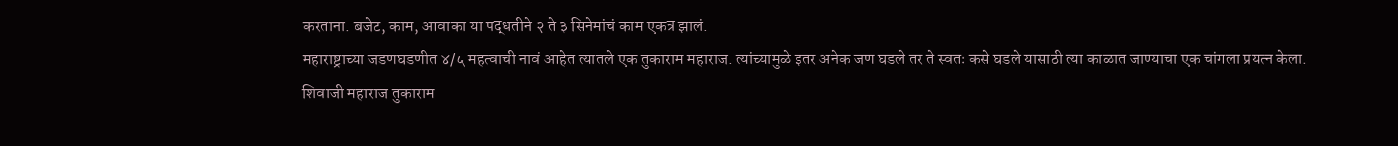करताना. बजेट, काम, आवाका या पद्धतीने २ ते ३ सिनेमांचं काम एकत्र झालं.
महाराष्ट्राच्या जडणघडणीत ४/५ महत्वाची नावं आहेत त्यातले एक तुकाराम महाराज. त्यांच्यामुळे इतर अनेक जण घडले तर ते स्वतः कसे घडले यासाठी त्या काळात जाण्याचा एक चांगला प्रयत्न केला. शिवाजी महाराज तुकाराम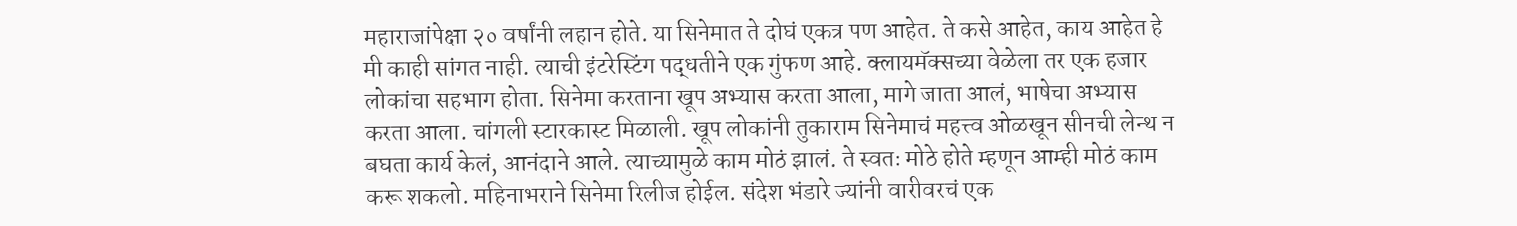महाराजांपेक्षा २० वर्षांनी लहान होते. या सिनेमात ते दोघं एकत्र पण आहेत. ते कसे आहेत, काय आहेत हे मी काही सांगत नाही. त्याची इंटरेस्टिंग पद्धतीने एक गुंफण आहे. क्लायमॅक्सच्या वेळेला तर एक हजार लोकांचा सहभाग होता. सिनेमा करताना खूप अभ्यास करता आला, मागे जाता आलं, भाषेचा अभ्यास करता आला. चांगली स्टारकास्ट मिळाली. खूप लोकांनी तुकाराम सिनेमाचं महत्त्व ओळखून सीनची लेन्थ न बघता कार्य केलं, आनंदाने आले. त्याच्यामुळे काम मोठं झालं. ते स्वतः मोठे होते म्हणून आम्ही मोठं काम करू शकलो. महिनाभराने सिनेमा रिलीज होईल. संदेश भंडारे ज्यांनी वारीवरचं एक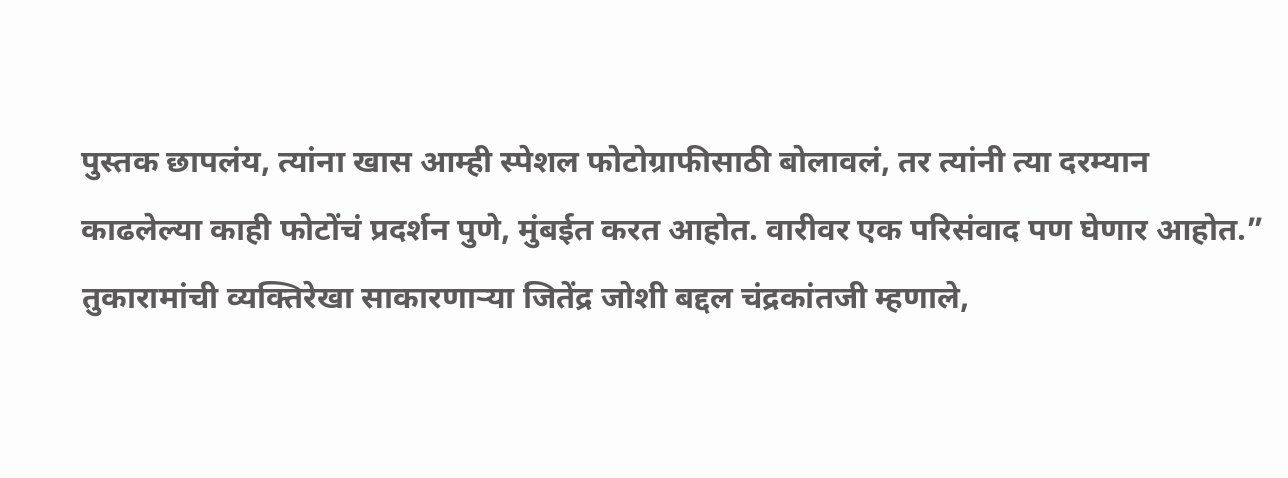पुस्तक छापलंय, त्यांना खास आम्ही स्पेशल फोटोग्राफीसाठी बोलावलं, तर त्यांनी त्या दरम्यान काढलेल्या काही फोटोंचं प्रदर्शन पुणे, मुंबईत करत आहोत. वारीवर एक परिसंवाद पण घेणार आहोत.”
तुकारामांची व्यक्तिरेखा साकारणाऱ्या जितेंद्र जोशी बद्दल चंद्रकांतजी म्हणाले,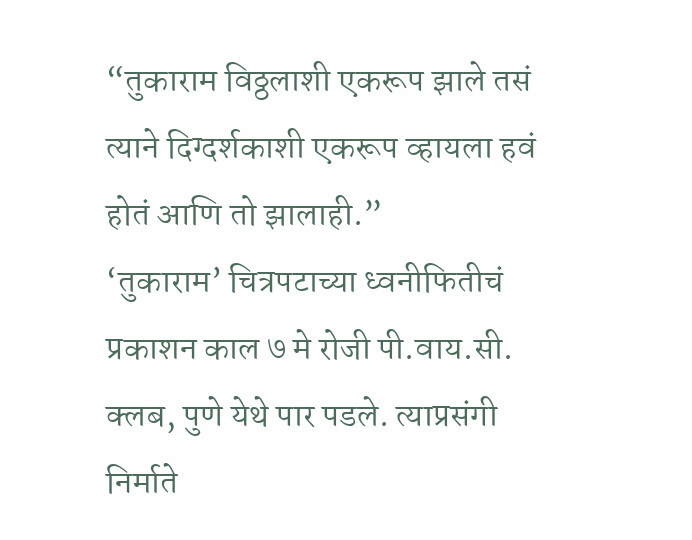“तुकाराम विठ्ठलाशी एकरूप झाले तसं त्याने दिग्दर्शकाशी एकरूप व्हायला हवं होतं आणि तो झालाही.”
‘तुकाराम’ चित्रपटाच्या ध्वनीफितीचं प्रकाशन काल ७ मे रोजी पी.वाय.सी. क्लब, पुणे येथे पार पडले. त्याप्रसंगी निर्माते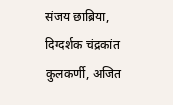संजय छाब्रिया, दिग्दर्शक चंद्रकांत कुलकर्णी, अजित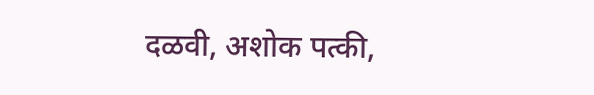दळवी, अशोक पत्की,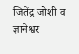जितेंद्र जोशी व ज्ञानेश्वर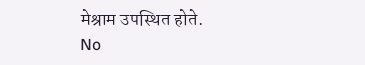मेश्राम उपस्थित होते.
No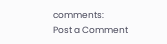comments:
Post a Comment